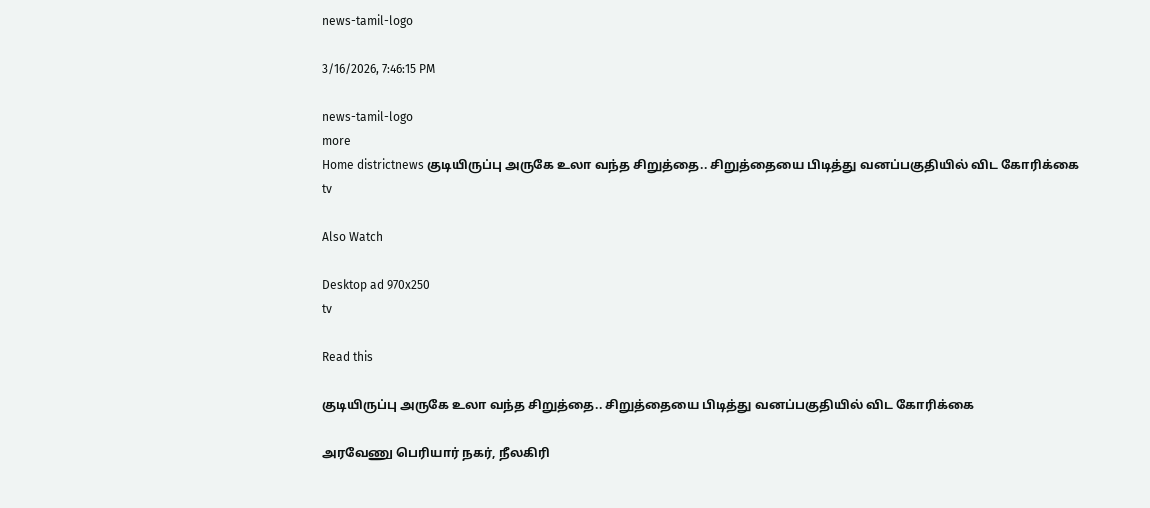news-tamil-logo

3/16/2026, 7:46:15 PM

news-tamil-logo
more
Home districtnews குடியிருப்பு அருகே உலா வந்த சிறுத்தை.. சிறுத்தையை பிடித்து வனப்பகுதியில் விட கோரிக்கை
tv

Also Watch

Desktop ad 970x250
tv

Read this

குடியிருப்பு அருகே உலா வந்த சிறுத்தை.. சிறுத்தையை பிடித்து வனப்பகுதியில் விட கோரிக்கை

அரவேணு பெரியார் நகர், நீலகிரி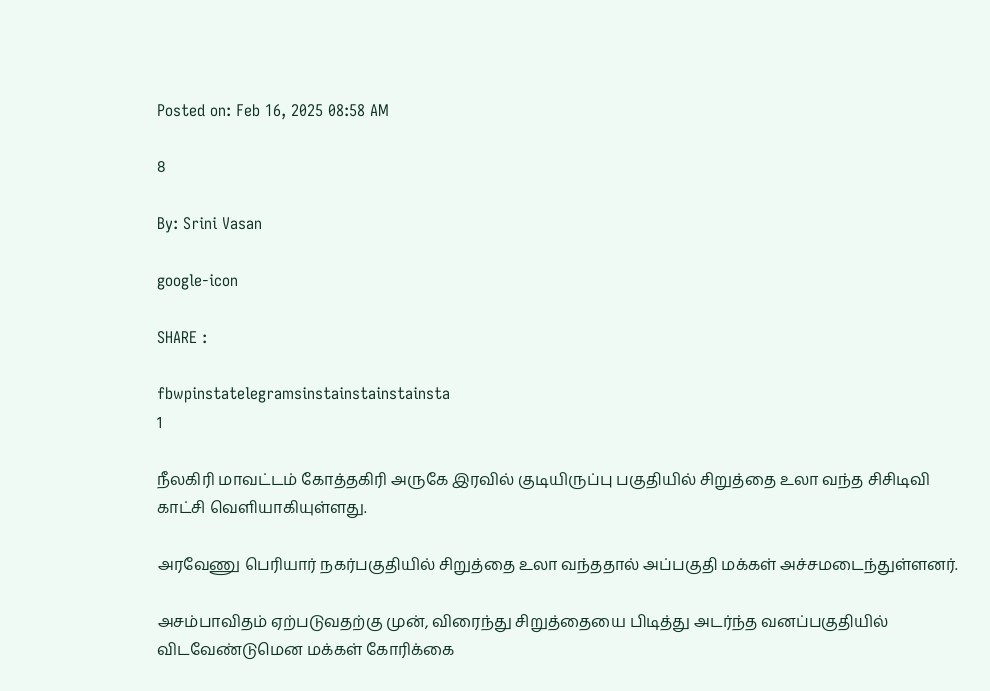Posted on: Feb 16, 2025 08:58 AM

8

By: Srini Vasan

google-icon

SHARE :

fbwpinstatelegramsinstainstainstainsta
1

நீலகிரி மாவட்டம் கோத்தகிரி அருகே இரவில் குடியிருப்பு பகுதியில் சிறுத்தை உலா வந்த சிசிடிவி காட்சி வெளியாகியுள்ளது.

அரவேணு பெரியார் நகர்பகுதியில் சிறுத்தை உலா வந்ததால் அப்பகுதி மக்கள் அச்சமடைந்துள்ளனர்.

அசம்பாவிதம் ஏற்படுவதற்கு முன், விரைந்து சிறுத்தையை பிடித்து அடர்ந்த வனப்பகுதியில் விடவேண்டுமென மக்கள் கோரிக்கை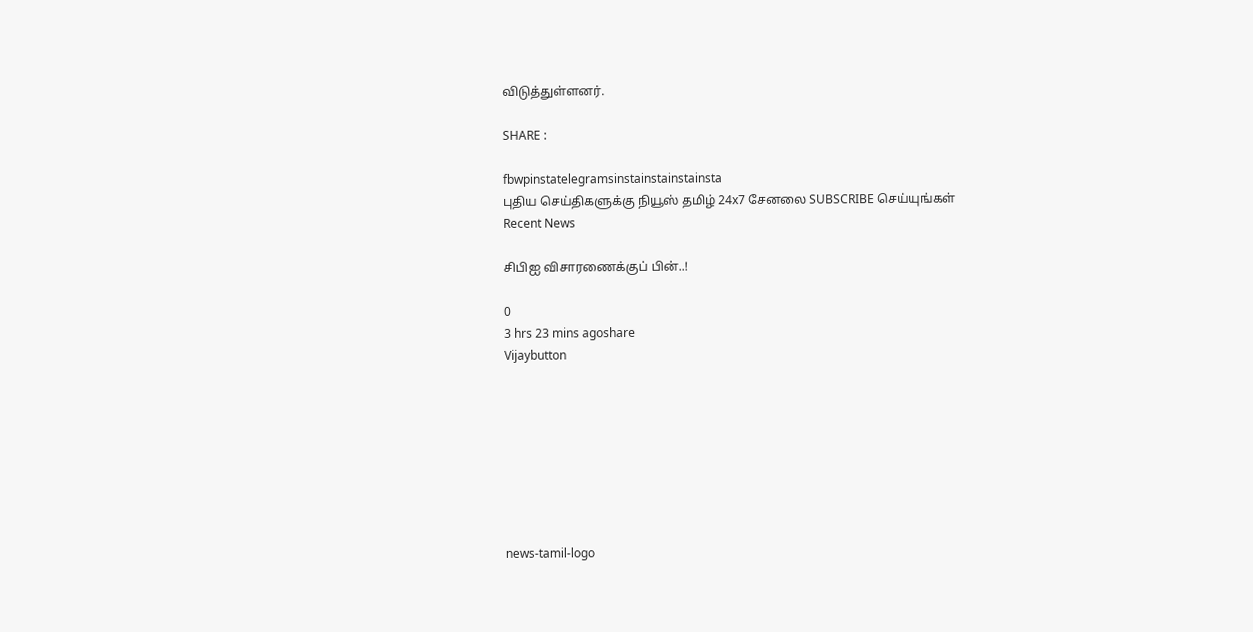விடுத்துள்ளனர்.

SHARE :

fbwpinstatelegramsinstainstainstainsta
புதிய செய்திகளுக்கு நியூஸ் தமிழ் 24x7 சேனலை SUBSCRIBE செய்யுங்கள்
Recent News

சிபிஐ விசாரணைக்குப் பின்..!

0
3 hrs 23 mins agoshare
Vijaybutton








news-tamil-logo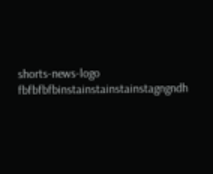shorts-news-logo
fbfbfbfbinstainstainstainstagngndh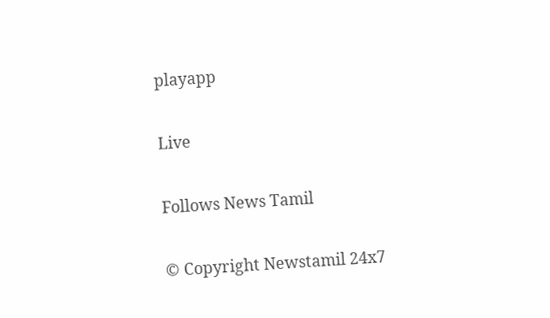playapp

Live

Follows News Tamil

© Copyright Newstamil 24x7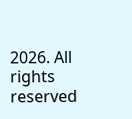2026. All rights reserved